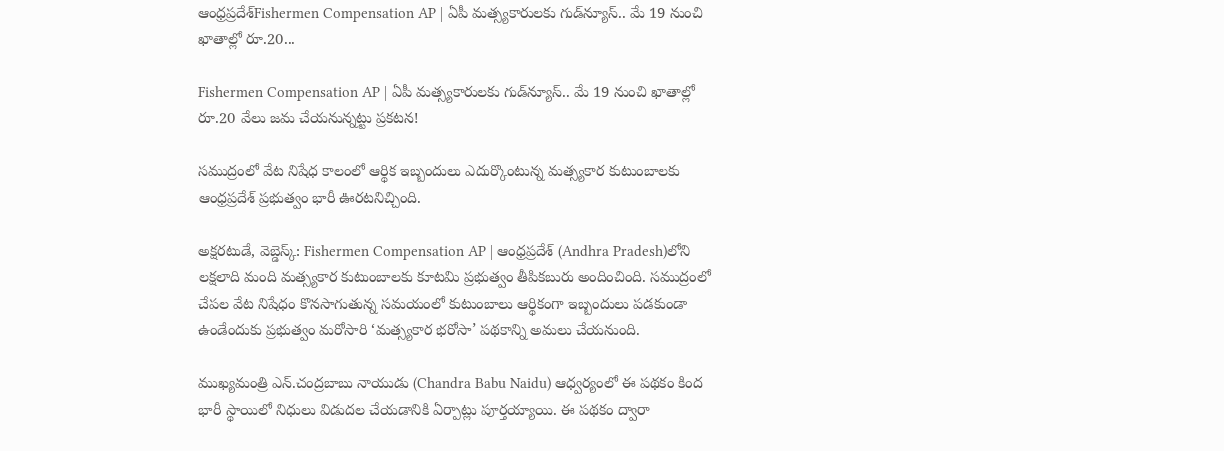ఆంధ్రప్రదేశ్Fishermen Compensation AP | ఏపీ మత్స్యకారులకు గుడ్‌న్యూస్.. మే 19 నుంచి ఖాతాల్లో రూ.20...

Fishermen Compensation AP | ఏపీ మత్స్యకారులకు గుడ్‌న్యూస్.. మే 19 నుంచి ఖాతాల్లో రూ.20 వేలు జమ చేయ‌నున్న‌ట్టు ప్ర‌క‌ట‌న‌!

సముద్రంలో వేట నిషేధ కాలంలో ఆర్థిక ఇబ్బందులు ఎదుర్కొంటున్న మత్స్యకార కుటుంబాలకు ఆంధ్రప్రదేశ్ ప్రభుత్వం భారీ ఊరటనిచ్చింది.

అక్షరటుడే, వెబ్డెస్క్: Fishermen Compensation AP | ఆంధ్రప్రదేశ్‌ (Andhra Pradesh)లోని లక్షలాది మంది మత్స్యకార కుటుంబాలకు కూటమి ప్రభుత్వం తీపికబురు అందించింది. సముద్రంలో చేపల వేట నిషేధం కొనసాగుతున్న సమయంలో కుటుంబాలు ఆర్థికంగా ఇబ్బందులు పడకుండా ఉండేందుకు ప్రభుత్వం మరోసారి ‘మత్స్యకార భరోసా’ పథకాన్ని అమలు చేయనుంది.

ముఖ్యమంత్రి ఎన్.చంద్రబాబు నాయుడు (Chandra Babu Naidu) ఆధ్వర్యంలో ఈ పథకం కింద భారీ స్థాయిలో నిధులు విడుదల చేయడానికి ఏర్పాట్లు పూర్తయ్యాయి. ఈ పథకం ద్వారా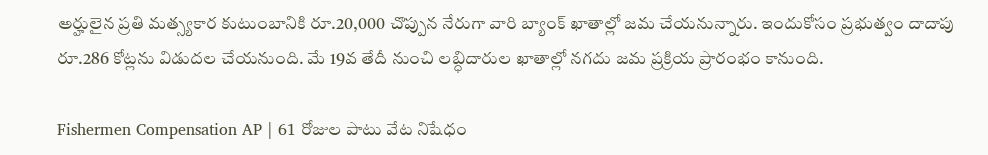అర్హులైన ప్రతి మత్స్యకార కుటుంబానికి రూ.20,000 చొప్పున నేరుగా వారి బ్యాంక్ ఖాతాల్లో జమ చేయనున్నారు. ఇందుకోసం ప్రభుత్వం దాదాపు రూ.286 కోట్లను విడుదల చేయనుంది. మే 19వ తేదీ నుంచి లబ్ధిదారుల ఖాతాల్లో నగదు జమ ప్రక్రియ ప్రారంభం కానుంది.

Fishermen Compensation AP | 61 రోజుల పాటు వేట నిషేధం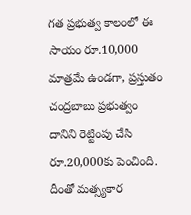గత ప్రభుత్వ కాలంలో ఈ సాయం రూ.10,000 మాత్రమే ఉండగా, ప్రస్తుతం చంద్రబాబు ప్రభుత్వం దానిని రెట్టింపు చేసి రూ.20,000కు పెంచింది. దీంతో మత్స్యకార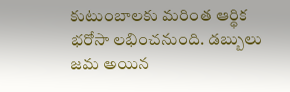కుటుంబాలకు మరింత ఆర్థిక భరోసా లభించనుంది. డబ్బులు జమ అయిన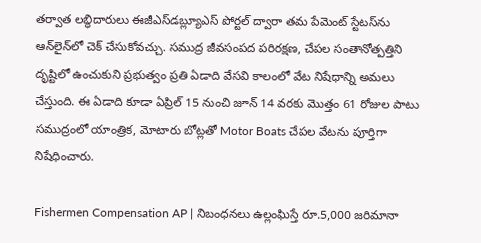తర్వాత లబ్ధిదారులు ఈజీఎస్‌డబ్ల్యూఎస్ పోర్టల్ ద్వారా తమ పేమెంట్ స్టేటస్‌ను ఆన్‌లైన్‌లో చెక్ చేసుకోవచ్చు. సముద్ర జీవసంపద పరిరక్షణ, చేపల సంతానోత్పత్తిని దృష్టిలో ఉంచుకుని ప్రభుత్వం ప్రతి ఏడాది వేసవి కాలంలో వేట నిషేధాన్ని అమలు చేస్తుంది. ఈ ఏడాది కూడా ఏప్రిల్ 15 నుంచి జూన్ 14 వరకు మొత్తం 61 రోజుల పాటు సముద్రంలో యాంత్రిక, మోటారు బోట్లతో Motor Boats చేపల వేటను పూర్తిగా నిషేధించారు.

Fishermen Compensation AP | నిబంధనలు ఉల్లంఘిస్తే రూ.5,000 జరిమానా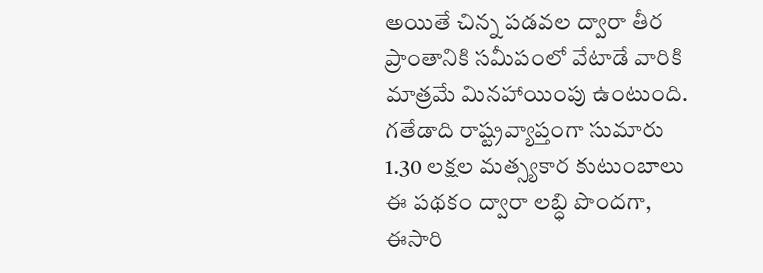అయితే చిన్న పడవల ద్వారా తీర ప్రాంతానికి సమీపంలో వేటాడే వారికి మాత్రమే మినహాయింపు ఉంటుంది. గతేడాది రాష్ట్రవ్యాప్తంగా సుమారు 1.30 లక్షల మత్స్యకార కుటుంబాలు ఈ పథకం ద్వారా లబ్ధి పొందగా, ఈసారి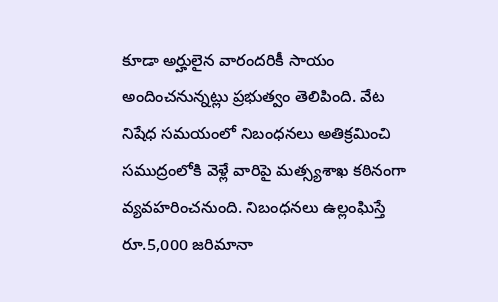కూడా అర్హులైన వారందరికీ సాయం అందించనున్నట్లు ప్రభుత్వం తెలిపింది. వేట నిషేధ సమయంలో నిబంధనలు అతిక్రమించి సముద్రంలోకి వెళ్లే వారిపై మత్స్యశాఖ కఠినంగా వ్యవహరించనుంది. నిబంధనలు ఉల్లంఘిస్తే రూ.5,000 జరిమానా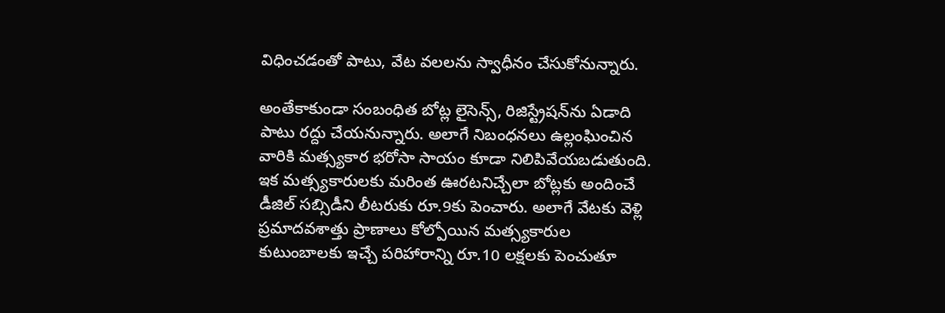విధించడంతో పాటు, వేట వలలను స్వాధీనం చేసుకోనున్నారు.

అంతేకాకుండా సంబంధిత బోట్ల లైసెన్స్, రిజిస్ట్రేషన్‌ను ఏడాది పాటు రద్దు చేయనున్నారు. అలాగే నిబంధనలు ఉల్లంఘించిన వారికి మత్స్యకార భరోసా సాయం కూడా నిలిపివేయబడుతుంది. ఇక మత్స్యకారులకు మరింత ఊరటనిచ్చేలా బోట్లకు అందించే డీజిల్ సబ్సిడీని లీటరుకు రూ.9కు పెంచారు. అలాగే వేటకు వెళ్లి ప్రమాదవశాత్తు ప్రాణాలు కోల్పోయిన మత్స్యకారుల కుటుంబాలకు ఇచ్చే పరిహారాన్ని రూ.10 లక్షలకు పెంచుతూ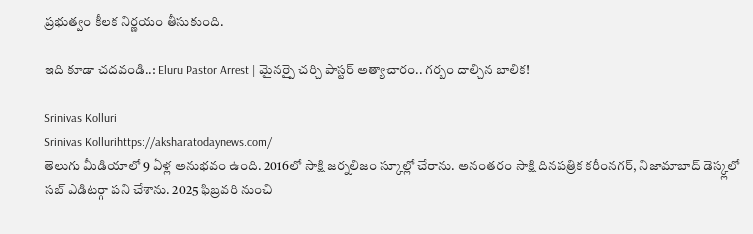ప్రభుత్వం కీలక నిర్ణయం తీసుకుంది.

ఇది కూడా చదవండి..: Eluru Pastor Arrest | మైన‌ర్పై చ‌ర్చి పాస్ట‌ర్ అత్యాచారం.. గర్బం దాల్చిన బాలిక!

Srinivas Kolluri
Srinivas Kollurihttps://aksharatodaynews.com/
తెలుగు మీడియాలో 9 ఏళ్ల అనుభవం ఉంది. 2016లో సాక్షి జర్నలిజం స్కూల్లో చేరాను. అనంతరం సాక్షి దినపత్రిక కరీంనగర్, నిజామాబాద్ డెస్క్లలో సబ్ ఎడిటర్గా పని చేశాను. 2025 ఫిబ్రవరి నుంచి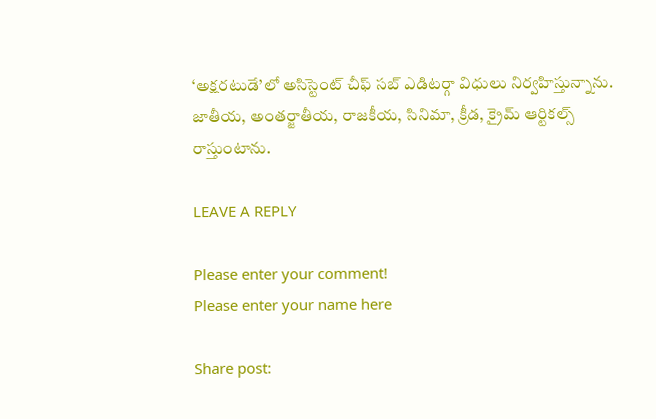‘అక్షరటుడే’లో అసిస్టెంట్ చీఫ్ సబ్ ఎడిటర్గా విధులు నిర్వహిస్తున్నాను. జాతీయ, అంతర్జాతీయ, రాజకీయ, సినిమా, క్రీడ, క్రైమ్ ఆర్టికల్స్ రాస్తుంటాను.

LEAVE A REPLY

Please enter your comment!
Please enter your name here

Share post: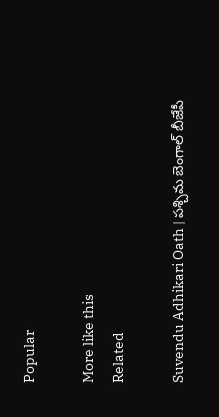Popular

More like this
Related

Suvendu Adhikari Oath | పశ్చిమ బెంగాల్ బీజేపీ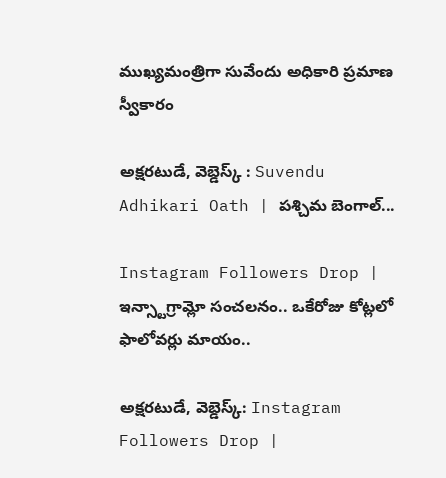ముఖ్యమంత్రిగా సువేందు అధికారి ప్రమాణ స్వీకారం

అక్షరటుడే, వెబ్డెస్క్ : Suvendu Adhikari Oath | పశ్చిమ బెంగాల్...

Instagram Followers Drop | ఇన్స్టాగ్రామ్లో సంచలనం.. ఒకేరోజు కోట్లలో ఫాలోవర్లు మాయం..

అక్షరటుడే, వెబ్డెస్క్: Instagram Followers Drop |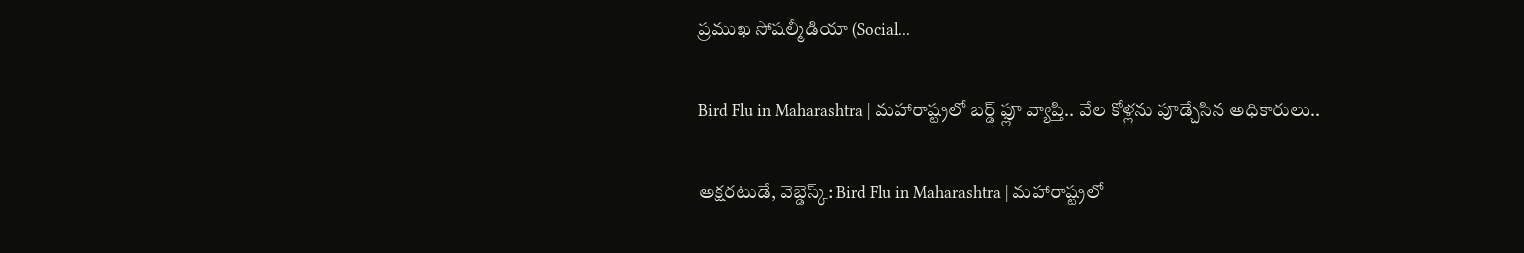ప్రముఖ సోషల్మీడియా (Social...

Bird Flu in Maharashtra | మహారాష్ట్రలో బర్డ్ ఫ్లూ వ్యాప్తి.. వేల కోళ్లను పూడ్చేసిన అధికారులు..

అక్షరటుడే, వెబ్డెస్క్: Bird Flu in Maharashtra | మహారాష్ట్రలో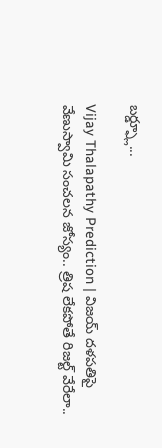బర్డ్ఫ్లూ...

Vijay Thalapathy Prediction | విజయ్ దళపతిపై వేణుస్వామి సంచలన జోస్యం.. త్రిష లేకపోతే రిజల్ట్ వేరేలా..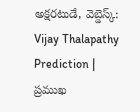అక్షరటుడే, వెబ్డెస్క్: Vijay Thalapathy Prediction | ప్రముఖ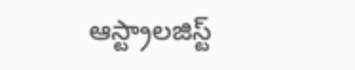ఆస్ట్రాలజిస్ట్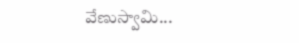వేణుస్వామి...